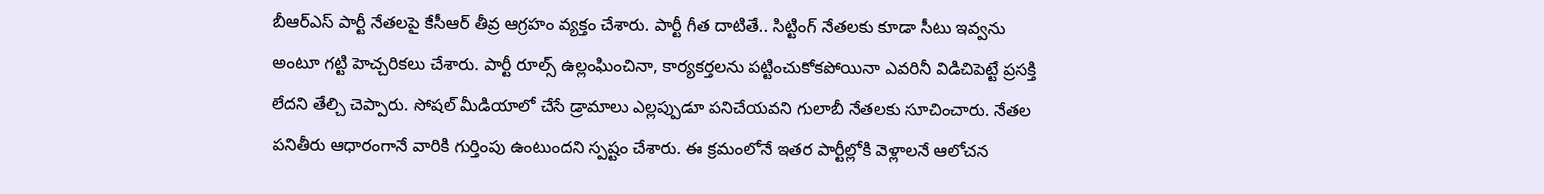బీఆర్ఎస్ పార్టీ నేతలపై కేసీఆర్ తీవ్ర ఆగ్రహం వ్యక్తం చేశారు. పార్టీ గీత దాటితే.. సిట్టింగ్ నేతలకు కూడా సీటు ఇవ్వను అంటూ గట్టి హెచ్చరికలు చేశారు. పార్టీ రూల్స్ ఉల్లంఘించినా, కార్యకర్తలను పట్టించుకోకపోయినా ఎవరినీ విడిచిపెట్టే ప్రసక్తి లేదని తేల్చి చెప్పారు. సోషల్ మీడియాలో చేసే డ్రామాలు ఎల్లప్పుడూ పనిచేయవని గులాబీ నేతలకు సూచించారు. నేతల పనితీరు ఆధారంగానే వారికి గుర్తింపు ఉంటుందని స్పష్టం చేశారు. ఈ క్రమంలోనే ఇతర పార్టీల్లోకి వెళ్లాలనే ఆలోచన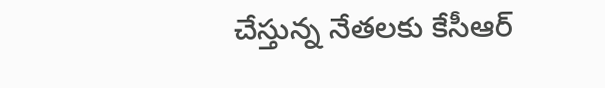చేస్తున్న నేతలకు కేసీఆర్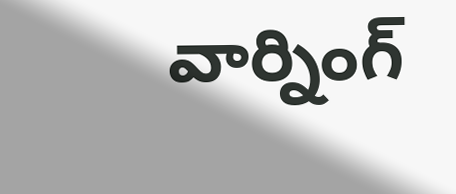వార్నింగ్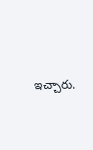ఇచ్చారు.